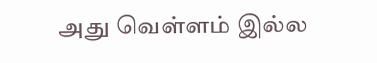அது வெள்ளம் இல்ல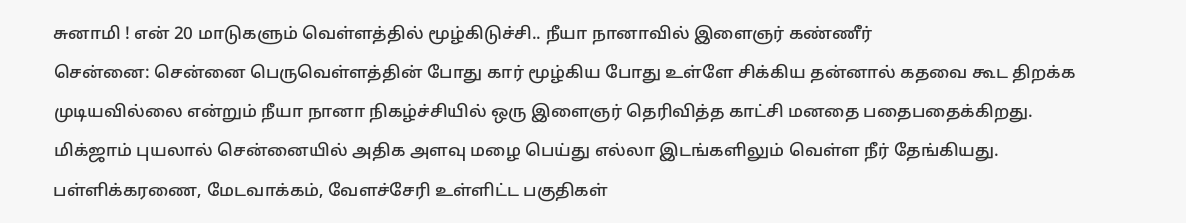சுனாமி ! என் 20 மாடுகளும் வெள்ளத்தில் மூழ்கிடுச்சி.. நீயா நானாவில் இளைஞர் கண்ணீர்
சென்னை: சென்னை பெருவெள்ளத்தின் போது கார் மூழ்கிய போது உள்ளே சிக்கிய தன்னால் கதவை கூட திறக்க முடியவில்லை என்றும் நீயா நானா நிகழ்ச்சியில் ஒரு இளைஞர் தெரிவித்த காட்சி மனதை பதைபதைக்கிறது.
மிக்ஜாம் புயலால் சென்னையில் அதிக அளவு மழை பெய்து எல்லா இடங்களிலும் வெள்ள நீர் தேங்கியது. பள்ளிக்கரணை, மேடவாக்கம், வேளச்சேரி உள்ளிட்ட பகுதிகள்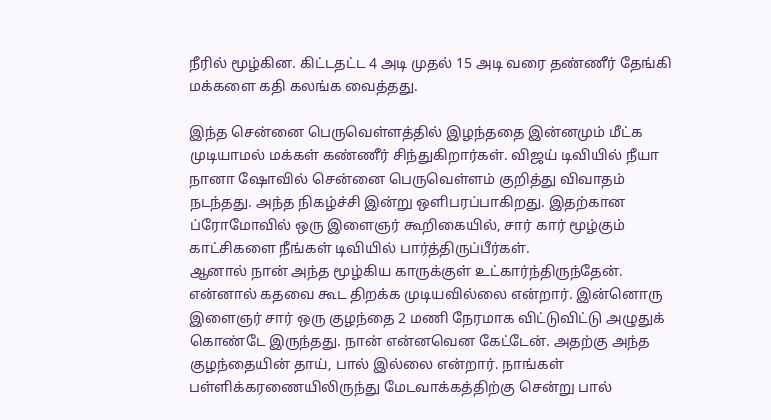நீரில் மூழ்கின. கிட்டதட்ட 4 அடி முதல் 15 அடி வரை தண்ணீர் தேங்கி மக்களை கதி கலங்க வைத்தது.

இந்த சென்னை பெருவெள்ளத்தில் இழந்ததை இன்னமும் மீட்க முடியாமல் மக்கள் கண்ணீர் சிந்துகிறார்கள். விஜய் டிவியில் நீயா நானா ஷோவில் சென்னை பெருவெள்ளம் குறித்து விவாதம் நடந்தது. அந்த நிகழ்ச்சி இன்று ஒளிபரப்பாகிறது. இதற்கான ப்ரோமோவில் ஒரு இளைஞர் கூறிகையில், சார் கார் மூழ்கும் காட்சிகளை நீங்கள் டிவியில் பார்த்திருப்பீர்கள்.
ஆனால் நான் அந்த மூழ்கிய காருக்குள் உட்கார்ந்திருந்தேன். என்னால் கதவை கூட திறக்க முடியவில்லை என்றார். இன்னொரு இளைஞர் சார் ஒரு குழந்தை 2 மணி நேரமாக விட்டுவிட்டு அழுதுக் கொண்டே இருந்தது. நான் என்னவென கேட்டேன். அதற்கு அந்த குழந்தையின் தாய், பால் இல்லை என்றார். நாங்கள் பள்ளிக்கரணையிலிருந்து மேடவாக்கத்திற்கு சென்று பால்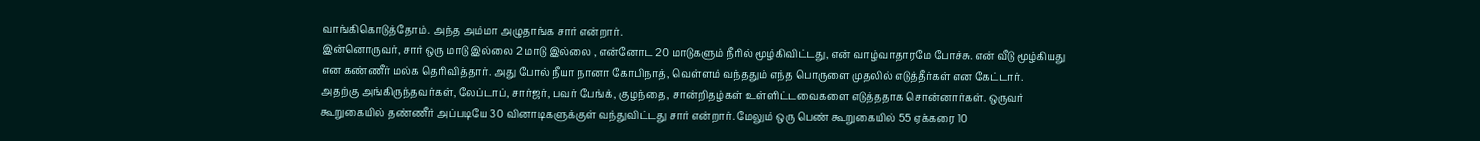வாங்கிகொடுத்தோம். அந்த அம்மா அழுதாங்க சார் என்றார்.
இன்னொருவர், சார் ஒரு மாடு இல்லை 2 மாடு இல்லை , என்னோட 20 மாடுகளும் நீரில் மூழ்கிவிட்டது, என் வாழ்வாதாரமே போச்சு. என் வீடு மூழ்கியது என கண்ணீர் மல்க தெரிவித்தார். அது போல் நீயா நானா கோபிநாத், வெள்ளம் வந்ததும் எந்த பொருளை முதலில் எடுத்தீர்கள் என கேட்டார்.
அதற்கு அங்கிருந்தவர்கள், லேப்டாப், சார்ஜர், பவர் பேங்க், குழந்தை, சான்றிதழ்கள் உள்ளிட்டவைகளை எடுத்ததாக சொன்னார்கள். ஒருவர் கூறுகையில் தண்ணீர் அப்படியே 30 வினாடிகளுக்குள் வந்துவிட்டது சார் என்றார். மேலும் ஒரு பெண் கூறுகையில் 55 ஏக்கரை 10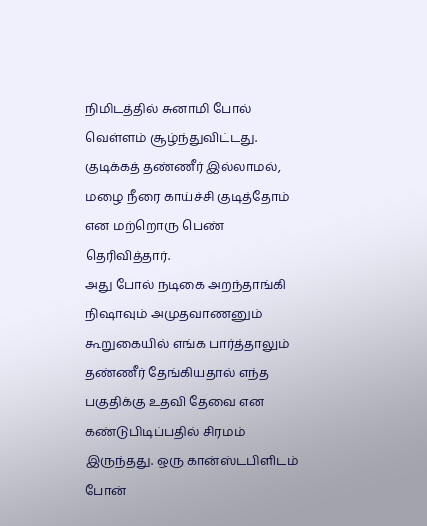நிமிடத்தில் சுனாமி போல் வெள்ளம் சூழ்ந்துவிட்டது. குடிக்கத் தண்ணீர் இல்லாமல், மழை நீரை காய்ச்சி குடித்தோம் என மற்றொரு பெண் தெரிவித்தார்.
அது போல் நடிகை அறந்தாங்கி நிஷாவும் அமுதவாணனும் கூறுகையில் எங்க பார்த்தாலும் தண்ணீர் தேங்கியதால் எந்த பகுதிக்கு உதவி தேவை என கண்டுபிடிப்பதில் சிரமம் இருந்தது. ஒரு கான்ஸ்டபிளிடம் போன்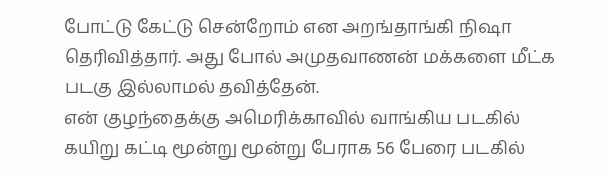போட்டு கேட்டு சென்றோம் என அறங்தாங்கி நிஷா தெரிவித்தார். அது போல் அமுதவாணன் மக்களை மீட்க படகு இல்லாமல் தவித்தேன்.
என் குழந்தைக்கு அமெரிக்காவில் வாங்கிய படகில் கயிறு கட்டி மூன்று மூன்று பேராக 56 பேரை படகில்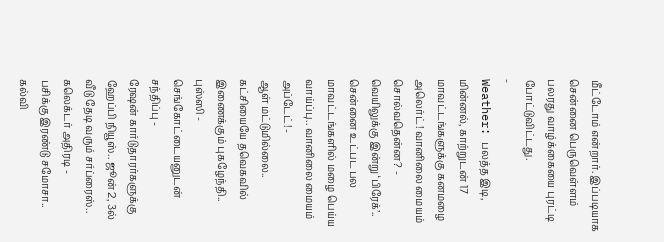மீட்டோம் என்றார். இப்படியாக சென்னை பெருவெள்ளம் பலரது வாழ்க்கையை புரட்டி போட்டுவிட்டது.
-
Weather: பலத்த இடி, மின்னல், காற்றுடன் 17 மாவட்டங்களுக்கு கனமழை அலெர்ட்! வானிலை மையம் சொல்வதென்ன? -
வெயிலுக்கு இன்று ‘பிரேக்’.. சென்னை உட்பட பல மாவட்டங்களில் மழை பெய்ய வாய்ப்பு.. வானிலை மையம் அப்டேட்! -
ஆள் மட்டுமில்லை.. கட்சியையே தவெகவில் இணைக்கும் புகழேந்தி.. புஸ்ஸி - செங்கோட்டையனுடன் சந்திப்பு -
ரேஷன் கார்டுதாரர்களுக்கு ஹேப்பி நியூஸ்.. ஜூன் 2, 3ல் வீடு தேடி வரும் சர்ப்ரைஸ்.. கலெக்டர் அதிரடி -
பசிக்கு இரண்டு சமோசா.. கல்வி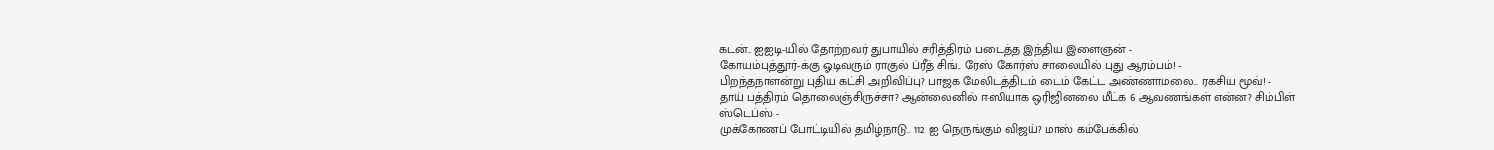கடன்.. ஐஐடி-யில் தோற்றவர் துபாயில் சரித்திரம் படைத்த இந்திய இளைஞன் -
கோயம்புத்தூர்-க்கு ஓடிவரும் ராகுல் ப்ரீத் சிங்.. ரேஸ் கோர்ஸ் சாலையில் புது ஆரம்பம்! -
பிறந்தநாளன்று புதிய கட்சி அறிவிப்பு? பாஜக மேலிடத்திடம் டைம் கேட்ட அண்ணாமலை.. ரகசிய மூவ்! -
தாய் பத்திரம் தொலைஞ்சிருச்சா? ஆன்லைனில் ஈஸியாக ஒரிஜினலை மீட்க 6 ஆவணங்கள் என்ன? சிம்பிள் ஸ்டெப்ஸ் -
முக்கோணப் போட்டியில் தமிழ்நாடு.. 112 ஐ நெருங்கும் விஜய்? மாஸ் கம்பேக்கில்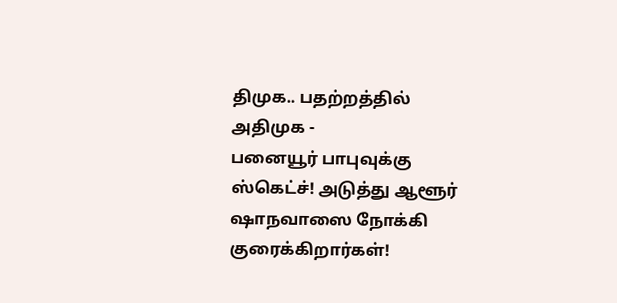திமுக.. பதற்றத்தில் அதிமுக -
பனையூர் பாபுவுக்கு ஸ்கெட்ச்! அடுத்து ஆளூர் ஷாநவாஸை நோக்கி குரைக்கிறார்கள்!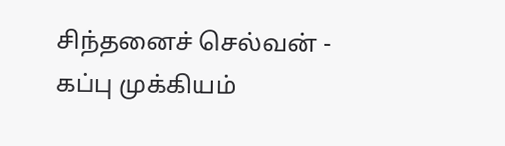சிந்தனைச் செல்வன் -
கப்பு முக்கியம்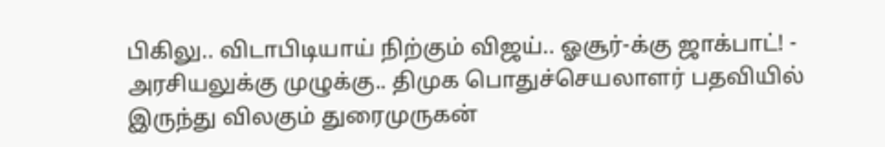பிகிலு.. விடாபிடியாய் நிற்கும் விஜய்.. ஓசூர்-க்கு ஜாக்பாட்! -
அரசியலுக்கு முழுக்கு.. திமுக பொதுச்செயலாளர் பதவியில் இருந்து விலகும் துரைமுருகன்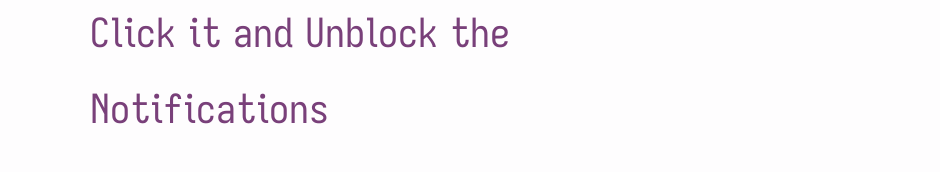Click it and Unblock the Notifications